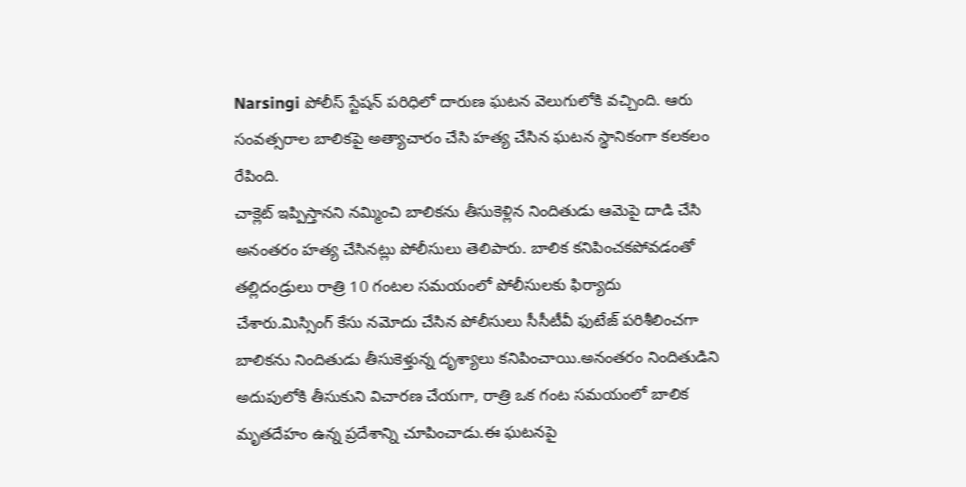Narsingi పోలీస్ స్టేషన్ పరిధిలో దారుణ ఘటన వెలుగులోకి వచ్చింది. ఆరు సంవత్సరాల బాలికపై అత్యాచారం చేసి హత్య చేసిన ఘటన స్థానికంగా కలకలం రేపింది.
చాక్లెట్ ఇప్పిస్తానని నమ్మించి బాలికను తీసుకెళ్లిన నిందితుడు ఆమెపై దాడి చేసి అనంతరం హత్య చేసినట్లు పోలీసులు తెలిపారు. బాలిక కనిపించకపోవడంతో తల్లిదండ్రులు రాత్రి 10 గంటల సమయంలో పోలీసులకు ఫిర్యాదు చేశారు.మిస్సింగ్ కేసు నమోదు చేసిన పోలీసులు సీసీటీవీ ఫుటేజ్ పరిశీలించగా బాలికను నిందితుడు తీసుకెళ్తున్న దృశ్యాలు కనిపించాయి.అనంతరం నిందితుడిని అదుపులోకి తీసుకుని విచారణ చేయగా, రాత్రి ఒక గంట సమయంలో బాలిక మృతదేహం ఉన్న ప్రదేశాన్ని చూపించాడు.ఈ ఘటనపై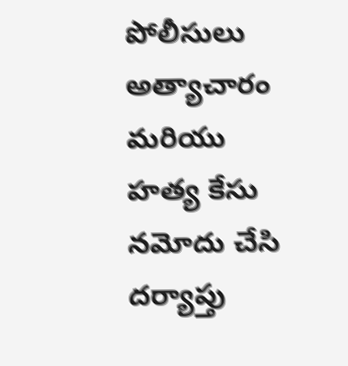పోలీసులు అత్యాచారం మరియు హత్య కేసు నమోదు చేసి దర్యాప్తు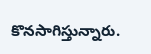కొనసాగిస్తున్నారు.